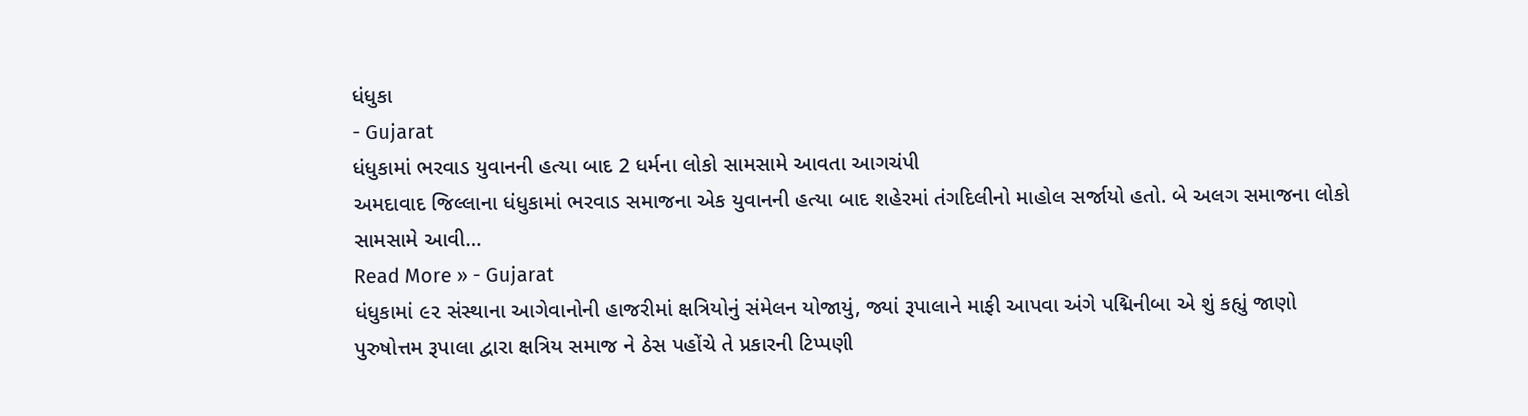ધંધુકા
- Gujarat
ધંધુકામાં ભરવાડ યુવાનની હત્યા બાદ 2 ધર્મના લોકો સામસામે આવતા આગચંપી
અમદાવાદ જિલ્લાના ધંધુકામાં ભરવાડ સમાજના એક યુવાનની હત્યા બાદ શહેરમાં તંગદિલીનો માહોલ સર્જાયો હતો. બે અલગ સમાજના લોકો સામસામે આવી…
Read More » - Gujarat
ધંધુકામાં ૯૨ સંસ્થાના આગેવાનોની હાજરીમાં ક્ષત્રિયોનું સંમેલન યોજાયું, જ્યાં રૂપાલાને માફી આપવા અંગે પદ્મિનીબા એ શું કહ્યું જાણો
પુરુષોત્તમ રૂપાલા દ્વારા ક્ષત્રિય સમાજ ને ઠેસ પહોંચે તે પ્રકારની ટિપ્પણી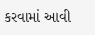કરવામાં આવી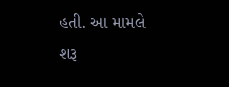હતી. આ મામલે શરૂ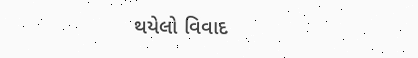થયેલો વિવાદ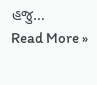હજુ…
Read More »